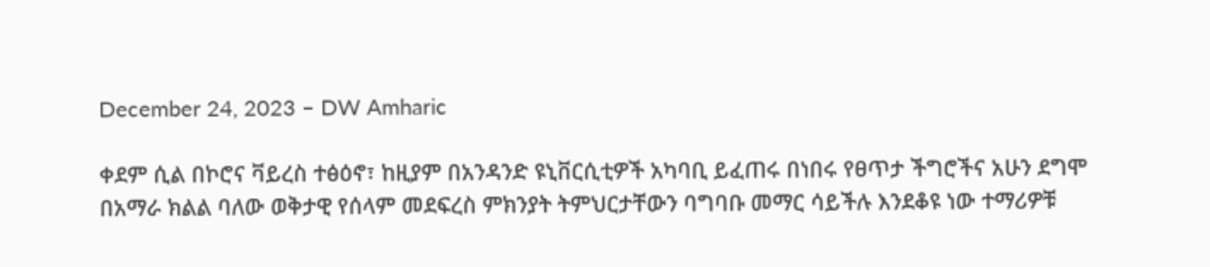December 24, 2023 – DW Amharic

ቀደም ሲል በኮሮና ቫይረስ ተፅዕኖ፣ ከዚያም በአንዳንድ ዩኒቨርሲቲዎች አካባቢ ይፈጠሩ በነበሩ የፀጥታ ችግሮችና አሁን ደግሞ በአማራ ክልል ባለው ወቅታዊ የሰላም መደፍረስ ምክንያት ትምህርታቸውን ባግባቡ መማር ሳይችሉ እንደቆዩ ነው ተማሪዎቹ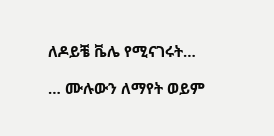ለዶይቼ ቬሌ የሚናገሩት…

… ሙሉውን ለማየት ወይም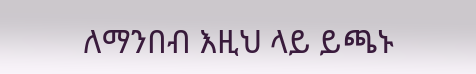ለማንበብ እዚህ ላይ ይጫኑ